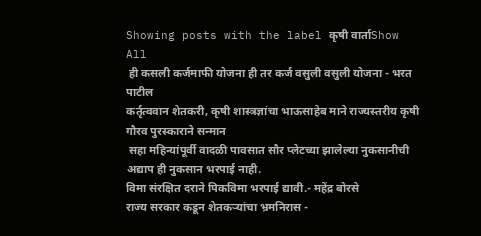Showing posts with the label कृषी वार्ताShow All
 ही कसली कर्जमाफी योजना ही तर कर्ज वसुली वसुली योजना - भरत पाटील
कर्तृत्ववान शेतकरी, कृषी शास्त्रज्ञांचा भाऊसाहेब माने राज्यस्तरीय कृषी गौरव पुरस्काराने सन्मान
 सहा महिन्यांपूर्वी वादळी पावसात सौर प्लेटच्या झालेल्या नुकसानीची अद्याप ही नुकसान भरपाई नाही.
विमा संरक्षित दराने पिकविमा भरपाई द्यावी.- महेंद्र बोरसे
राज्य सरकार कडून शेतकऱ्यांचा भ्रमनिरास -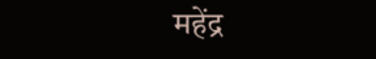महेंद्र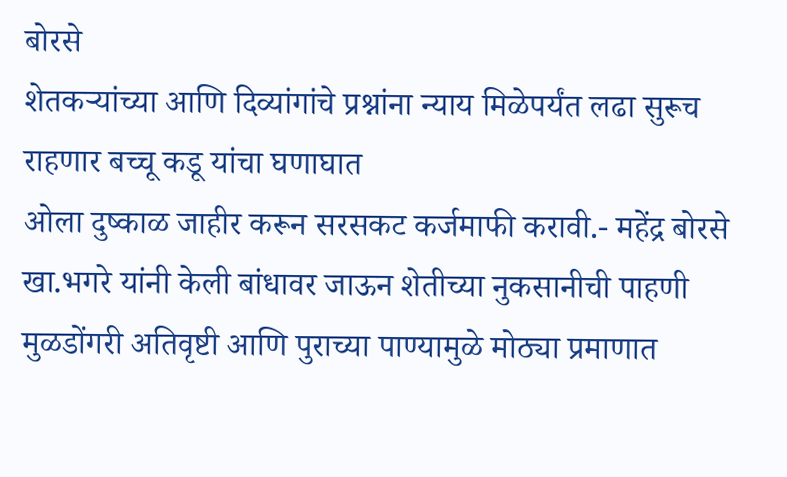बोरसे
शेतकऱ्यांच्या आणि दिव्यांगांचे प्रश्नांना न्याय मिळेपर्यंत लढा सुरूच राहणार बच्चू कडू यांचा घणाघात
ओला दुष्काळ जाहीर करून सरसकट कर्जमाफी करावी.- महेंद्र बोरसे
खा.भगरे यांनी केली बांधावर जाऊन शेतीच्या नुकसानीची पाहणी
मुळडोंगरी अतिवृष्टी आणि पुराच्या पाण्यामुळे मोठ्या प्रमाणात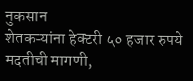नुकसान
शेतकऱ्यांना हेक्टरी ५० हजार रुपये मदतीची मागणी,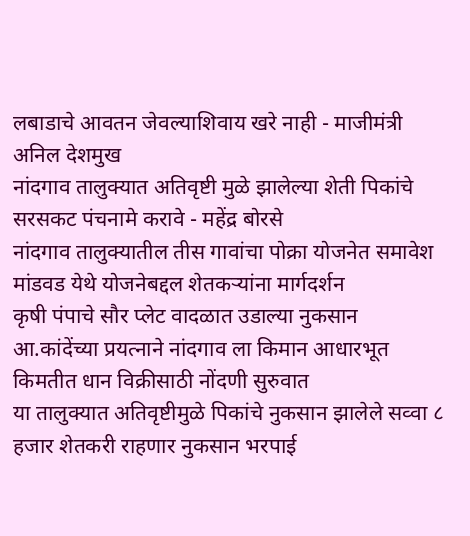लबाडाचे आवतन जेवल्याशिवाय खरे नाही - माजीमंत्री  अनिल देशमुख
नांदगाव तालुक्यात अतिवृष्टी मुळे झालेल्या शेती पिकांचे सरसकट पंचनामे करावे - महेंद्र बोरसे
नांदगाव तालुक्यातील तीस गावांचा पोक्रा योजनेत समावेश मांडवड येथे योजनेबद्दल शेतकऱ्यांना मार्गदर्शन
कृषी पंपाचे सौर प्लेट वादळात उडाल्या नुकसान
आ.कांदेंच्या प्रयत्नाने नांदगाव ला किमान आधारभूत किमतीत धान विक्रीसाठी नोंदणी सुरुवात
या तालुक्यात अतिवृष्टीमुळे पिकांचे नुकसान झालेले सव्वा ८ हजार शेतकरी राहणार नुकसान भरपाई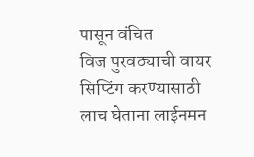पासून वंचित
विज पुरवठ्याची वायर सिप्टिंग करण्यासाठी लाच घेताना लाईनमन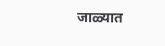जाळ्यात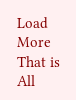Load More That is All